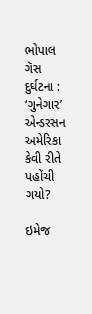ભોપાલ ગૅસ દુર્ઘટના : ‘ગુનેગાર’ એન્ડરસન અમેરિકા કેવી રીતે પહોંચી ગયો?

ઇમેજ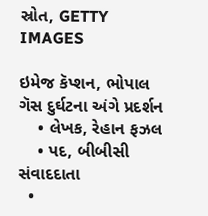સ્રોત, GETTY IMAGES

ઇમેજ કૅપ્શન, ભોપાલ ગૅસ દુર્ઘટના અંગે પ્રદર્શન
    • લેખક, રેહાન ફઝલ
    • પદ, બીબીસી સંવાદદાતા
  •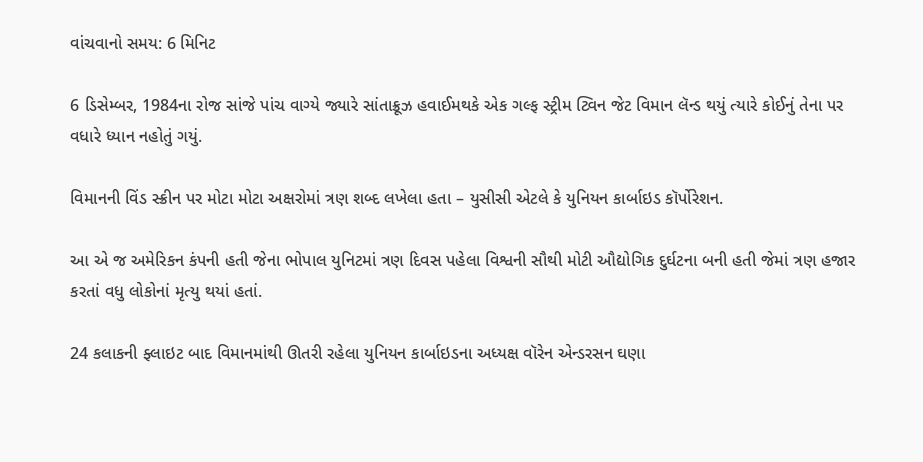વાંચવાનો સમય: 6 મિનિટ

6 ડિસેમ્બર, 1984ના રોજ સાંજે પાંચ વાગ્યે જ્યારે સાંતાક્રૂઝ હવાઈમથકે એક ગલ્ફ સ્ટ્રીમ ટ્વિન જેટ વિમાન લૅન્ડ થયું ત્યારે કોઈનું તેના પર વધારે ધ્યાન નહોતું ગયું.

વિમાનની વિંડ સ્ક્રીન પર મોટા મોટા અક્ષરોમાં ત્રણ શબ્દ લખેલા હતા – યુસીસી એટલે કે યુનિયન કાર્બાઇડ કૉર્પોરેશન.

આ એ જ અમેરિકન કંપની હતી જેના ભોપાલ યુનિટમાં ત્રણ દિવસ પહેલા વિશ્વની સૌથી મોટી ઔદ્યોગિક દુર્ઘટના બની હતી જેમાં ત્રણ હજાર કરતાં વધુ લોકોનાં મૃત્યુ થયાં હતાં.

24 કલાકની ફ્લાઇટ બાદ વિમાનમાંથી ઊતરી રહેલા યુનિયન કાર્બાઇડના અધ્યક્ષ વૉરેન એન્ડરસન ઘણા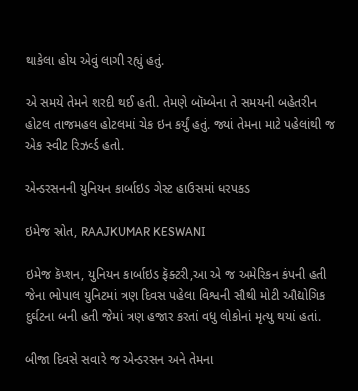થાકેલા હોય એવું લાગી રહ્યું હતું.

એ સમયે તેમને શરદી થઈ હતી. તેમણે બૉમ્બેના તે સમયની બહેતરીન હોટલ તાજમહલ હોટલમાં ચેક ઇન કર્યું હતું. જ્યાં તેમના માટે પહેલાંથી જ એક સ્વીટ રિઝર્વ્ડ હતો.

એન્ડરસનની યુનિયન કાર્બાઇડ ગેસ્ટ હાઉસમાં ધરપકડ

ઇમેજ સ્રોત, RAAJKUMAR KESWANI

ઇમેજ કૅપ્શન, યુનિયન કાર્બાઇડ ફૅક્ટરી,આ એ જ અમેરિકન કંપની હતી જેના ભોપાલ યુનિટમાં ત્રણ દિવસ પહેલા વિશ્વની સૌથી મોટી ઔદ્યોગિક દુર્ઘટના બની હતી જેમાં ત્રણ હજાર કરતાં વધુ લોકોનાં મૃત્યુ થયાં હતાં.

બીજા દિવસે સવારે જ એન્ડરસન અને તેમના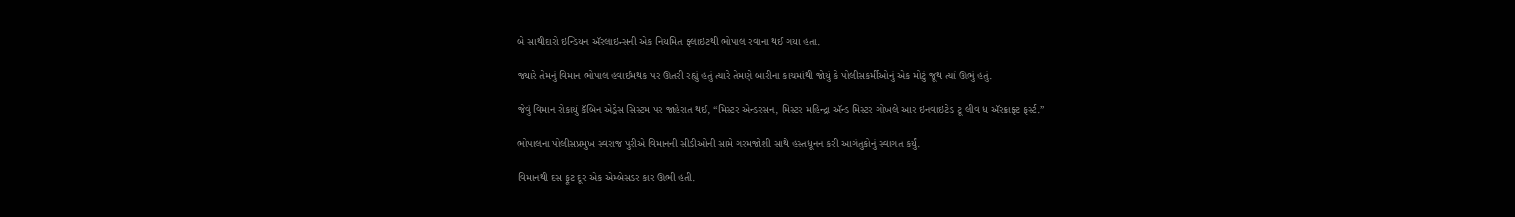બે સાથીદારો ઇન્ડિયન ઍરલાઇન્સની એક નિયમિત ફ્લાઇટથી ભોપાલ રવાના થઈ ગયા હતા.

જ્યારે તેમનું વિમાન ભોપાલ હવાઈમથક પર ઊતરી રહ્યું હતું ત્યારે તેમણે બારીના કાચમાંથી જોયું કે પોલીસકર્મીઓનું એક મોટું જૂથ ત્યાં ઊભું હતું.

જેવું વિમાન રોકાયું કૅબિન એડ્રેસ સિસ્ટમ પર જાહેરાત થઈ, “મિસ્ટર એન્ડરસન, મિસ્ટર મહિન્દ્રા ઍન્ડ મિસ્ટર ગોખલે આર ઇનવાઇટેડ ટૂ લીવ ધ ઍરક્રાફ્ટ ફર્સ્ટ.”

ભોપાલના પોલીસપ્રમુખ સ્વરાજ પુરીએ વિમાનની સીડીઓની સામે ગરમજોશી સાથે હસ્તધૂનન કરી આગંતુકોનું સ્વાગત કર્યું.

વિમાનથી દસ ફૂટ દૂર એક એમ્બેસડર કાર ઊભી હતી.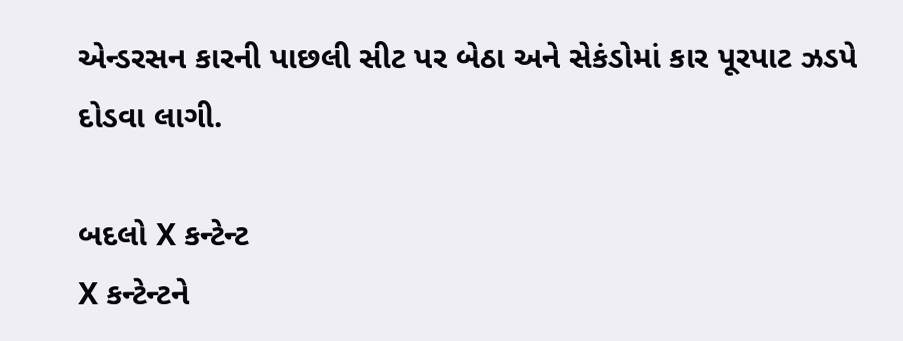એન્ડરસન કારની પાછલી સીટ પર બેઠા અને સેકંડોમાં કાર પૂરપાટ ઝડપે દોડવા લાગી.

બદલો X કન્ટેન્ટ
X કન્ટેન્ટને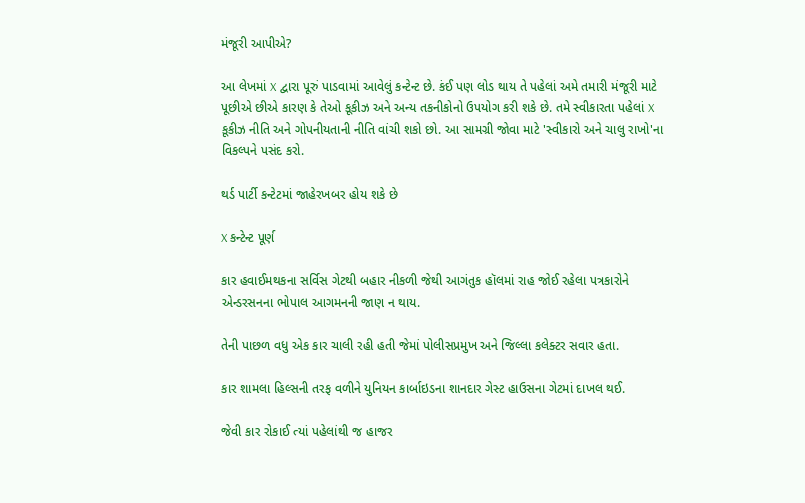મંજૂરી આપીએ?

આ લેખમાં X દ્વારા પૂરું પાડવામાં આવેલું કન્ટેન્ટ છે. કંઈ પણ લોડ થાય તે પહેલાં અમે તમારી મંજૂરી માટે પૂછીએ છીએ કારણ કે તેઓ કૂકીઝ અને અન્ય તકનીકોનો ઉપયોગ કરી શકે છે. તમે સ્વીકારતા પહેલાં X કૂકીઝ નીતિ અને ગોપનીયતાની નીતિ વાંચી શકો છો. આ સામગ્રી જોવા માટે 'સ્વીકારો અને ચાલુ રાખો'ના વિકલ્પને પસંદ કરો.

થર્ડ પાર્ટી કન્ટેટમાં જાહેરખબર હોય શકે છે

X કન્ટેન્ટ પૂર્ણ

કાર હવાઈમથકના સર્વિસ ગેટથી બહાર નીકળી જેથી આગંતુક હૉલમાં રાહ જોઈ રહેલા પત્રકારોને એન્ડરસનના ભોપાલ આગમનની જાણ ન થાય.

તેની પાછળ વધુ એક કાર ચાલી રહી હતી જેમાં પોલીસપ્રમુખ અને જિલ્લા કલેક્ટર સવાર હતા.

કાર શામલા હિલ્સની તરફ વળીને યુનિયન કાર્બાઇડના શાનદાર ગેસ્ટ હાઉસના ગેટમાં દાખલ થઈ.

જેવી કાર રોકાઈ ત્યાં પહેલાંથી જ હાજર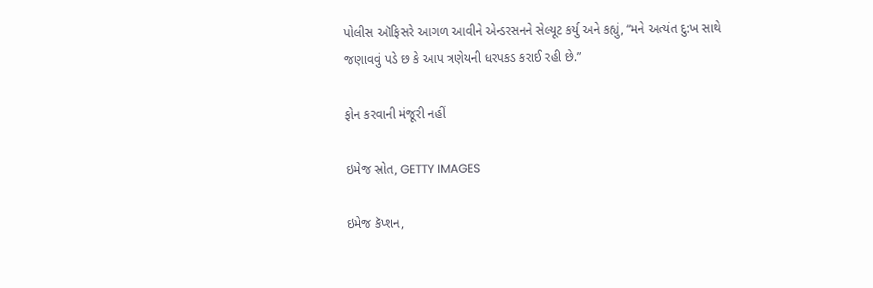પોલીસ ઑફિસરે આગળ આવીને એન્ડરસનને સેલ્યૂટ કર્યુ અને કહ્યું, “મને અત્યંત દુ:ખ સાથે જણાવવું પડે છ કે આપ ત્રણેયની ધરપકડ કરાઈ રહી છે.”

ફોન કરવાની મંજૂરી નહીં

ઇમેજ સ્રોત, GETTY IMAGES

ઇમેજ કૅપ્શન,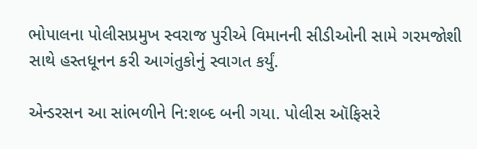ભોપાલના પોલીસપ્રમુખ સ્વરાજ પુરીએ વિમાનની સીડીઓની સામે ગરમજોશી સાથે હસ્તધૂનન કરી આગંતુકોનું સ્વાગત કર્યું.

એન્ડરસન આ સાંભળીને નિ:શબ્દ બની ગયા. પોલીસ ઑફિસરે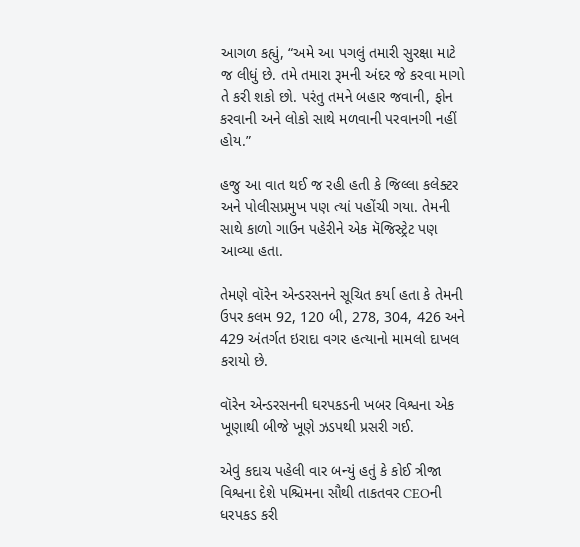આગળ કહ્યું, “અમે આ પગલું તમારી સુરક્ષા માટે જ લીધું છે. તમે તમારા રૂમની અંદર જે કરવા માગો તે કરી શકો છો. પરંતુ તમને બહાર જવાની, ફોન કરવાની અને લોકો સાથે મળવાની પરવાનગી નહીં હોય.”

હજુ આ વાત થઈ જ રહી હતી કે જિલ્લા કલેક્ટર અને પોલીસપ્રમુખ પણ ત્યાં પહોંચી ગયા. તેમની સાથે કાળો ગાઉન પહેરીને એક મૅજિસ્ટ્રેટ પણ આવ્યા હતા.

તેમણે વૉરેન એન્ડરસનને સૂચિત કર્યા હતા કે તેમની ઉપર કલમ 92, 120 બી, 278, 304, 426 અને 429 અંતર્ગત ઇરાદા વગર હત્યાનો મામલો દાખલ કરાયો છે.

વૉરેન એન્ડરસનની ઘરપકડની ખબર વિશ્વના એક ખૂણાથી બીજે ખૂણે ઝડપથી પ્રસરી ગઈ.

એવું કદાચ પહેલી વાર બન્યું હતું કે કોઈ ત્રીજા વિશ્વના દેશે પશ્ચિમના સૌથી તાકતવર CEOની ધરપકડ કરી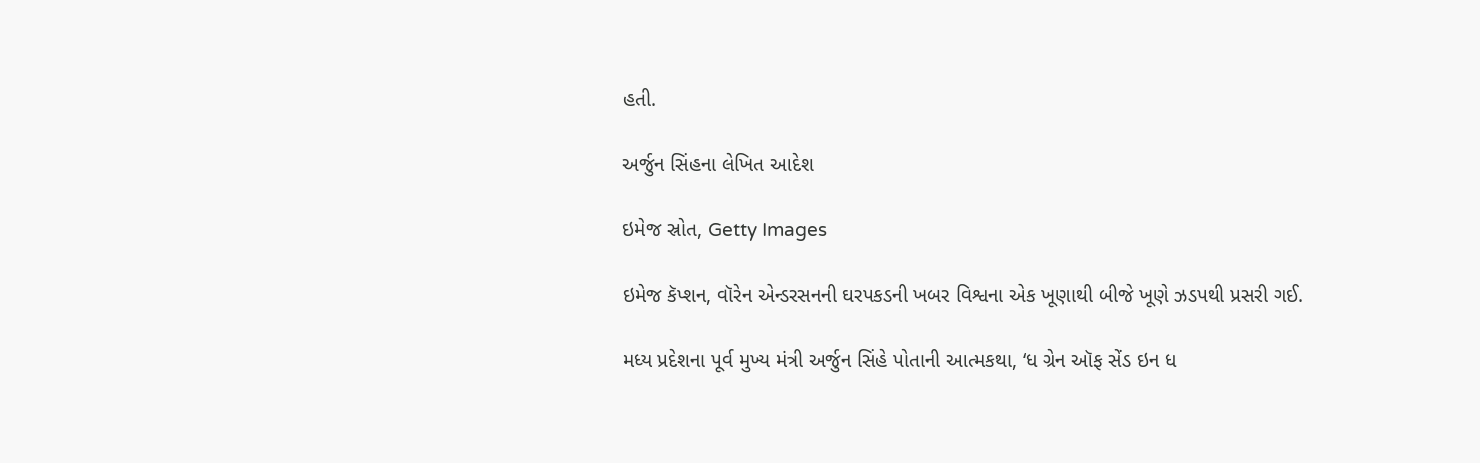હતી.

અર્જુન સિંહના લેખિત આદેશ

ઇમેજ સ્રોત, Getty Images

ઇમેજ કૅપ્શન, વૉરેન એન્ડરસનની ઘરપકડની ખબર વિશ્વના એક ખૂણાથી બીજે ખૂણે ઝડપથી પ્રસરી ગઈ.

મધ્ય પ્રદેશના પૂર્વ મુખ્ય મંત્રી અર્જુન સિંહે પોતાની આત્મકથા, ‘ધ ગ્રેન ઑફ સેંડ ઇન ધ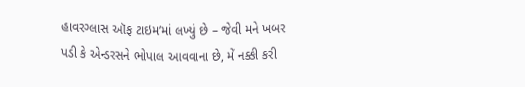હાવરગ્લાસ ઑફ ટાઇમ’માં લખ્યું છે – જેવી મને ખબર પડી કે એન્ડરસને ભોપાલ આવવાના છે, મેં નક્કી કરી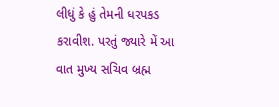લીધું કે હું તેમની ધરપકડ કરાવીશ. પરતું જ્યારે મેં આ વાત મુખ્ય સચિવ બ્રહ્મ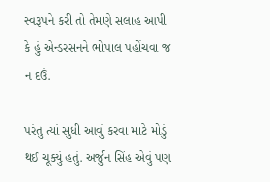સ્વરૂપને કરી તો તેમણે સલાહ આપી કે હું એન્ડરસનને ભોપાલ પહોંચવા જ ન દઉં.

પરંતુ ત્યાં સુધી આવું કરવા માટે મોડું થઈ ચૂક્યું હતું. અર્જુન સિંહ એવું પણ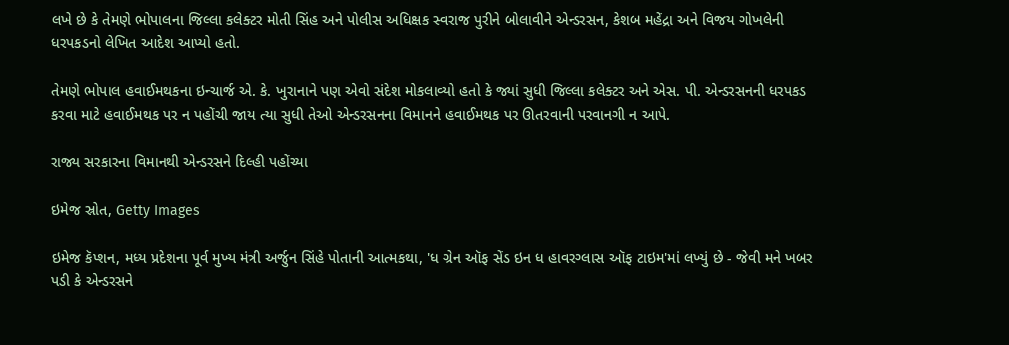લખે છે કે તેમણે ભોપાલના જિલ્લા કલેક્ટર મોતી સિંહ અને પોલીસ અધિક્ષક સ્વરાજ પુરીને બોલાવીને એન્ડરસન, કેશબ મહેંદ્રા અને વિજય ગોખલેની ધરપકડનો લેખિત આદેશ આપ્યો હતો.

તેમણે ભોપાલ હવાઈમથકના ઇન્ચાર્જ એ. કે. ખુરાનાને પણ એવો સંદેશ મોકલાવ્યો હતો કે જ્યાં સુધી જિલ્લા કલેક્ટર અને એસ. પી. એન્ડરસનની ધરપકડ કરવા માટે હવાઈમથક પર ન પહોંચી જાય ત્યા સુધી તેઓ એન્ડરસનના વિમાનને હવાઈમથક પર ઊતરવાની પરવાનગી ન આપે.

રાજ્ય સરકારના વિમાનથી એન્ડરસને દિલ્હી પહોંચ્યા

ઇમેજ સ્રોત, Getty Images

ઇમેજ કૅપ્શન, મધ્ય પ્રદેશના પૂર્વ મુખ્ય મંત્રી અર્જુન સિંહે પોતાની આત્મકથા, 'ધ ગ્રેન ઑફ સેંડ ઇન ધ હાવરગ્લાસ ઑફ ટાઇમ'માં લખ્યું છે - જેવી મને ખબર પડી કે એન્ડરસને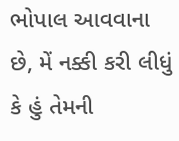ભોપાલ આવવાના છે, મેં નક્કી કરી લીધું કે હું તેમની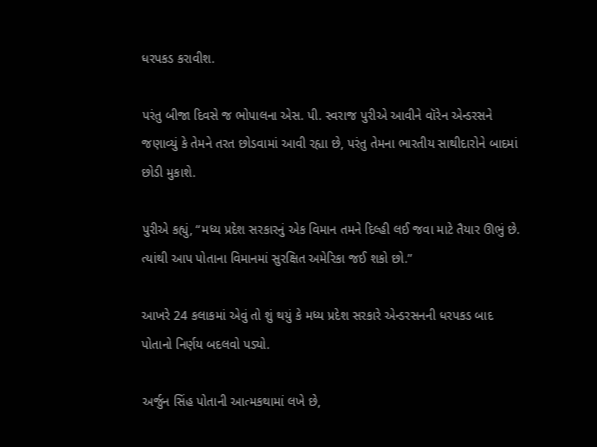ધરપકડ કરાવીશ.

પરંતુ બીજા દિવસે જ ભોપાલના એસ. પી. સ્વરાજ પુરીએ આવીને વૉરેન એન્ડરસને જણાવ્યું કે તેમને તરત છોડવામાં આવી રહ્યા છે, પરંતુ તેમના ભારતીય સાથીદારોને બાદમાં છોડી મુકાશે.

પુરીએ કહ્યું, “મધ્ય પ્રદેશ સરકારનું એક વિમાન તમને દિલ્હી લઈ જવા માટે તૈયાર ઊભું છે. ત્યાંથી આપ પોતાના વિમાનમાં સુરક્ષિત અમેરિકા જઈ શકો છો.”

આખરે 24 કલાકમાં એવું તો શું થયું કે મધ્ય પ્રદેશ સરકારે એન્ડરસનની ધરપકડ બાદ પોતાનો નિર્ણય બદલવો પડ્યો.

અર્જુન સિંહ પોતાની આત્મકથામાં લખે છે,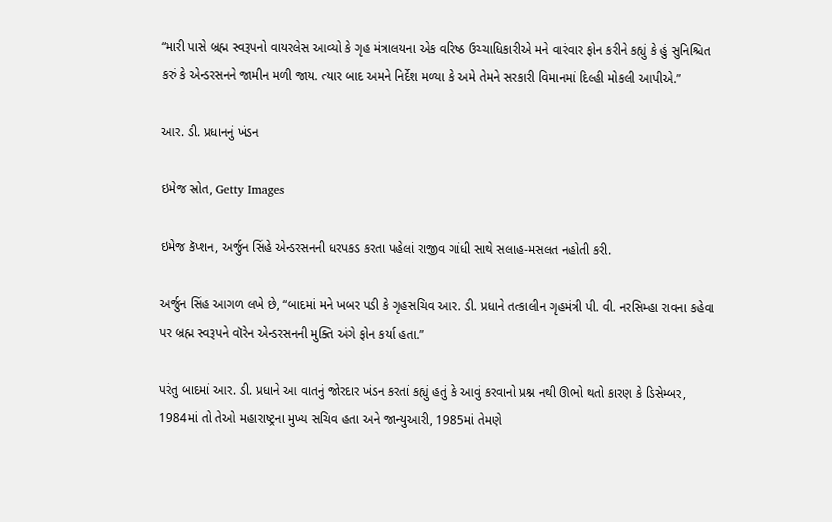“મારી પાસે બ્રહ્મ સ્વરૂપનો વાયરલેસ આવ્યો કે ગૃહ મંત્રાલયના એક વરિષ્ઠ ઉચ્ચાધિકારીએ મને વારંવાર ફોન કરીને કહ્યું કે હું સુનિશ્ચિત કરું કે એન્ડરસનને જામીન મળી જાય. ત્યાર બાદ અમને નિર્દેશ મળ્યા કે અમે તેમને સરકારી વિમાનમાં દિલ્હી મોકલી આપીએ.”

આર. ડી. પ્રધાનનું ખંડન

ઇમેજ સ્રોત, Getty Images

ઇમેજ કૅપ્શન, અર્જુન સિંહે એન્ડરસનની ધરપકડ કરતા પહેલાં રાજીવ ગાંધી સાથે સલાહ-મસલત નહોતી કરી.

અર્જુન સિંહ આગળ લખે છે, “બાદમાં મને ખબર પડી કે ગૃહસચિવ આર. ડી. પ્રધાને તત્કાલીન ગૃહમંત્રી પી. વી. નરસિમ્હા રાવના કહેવા પર બ્રહ્મ સ્વરૂપને વૉરેન એન્ડરસનની મુક્તિ અંગે ફોન કર્યા હતા.”

પરંતુ બાદમાં આર. ડી. પ્રધાને આ વાતનું જોરદાર ખંડન કરતાં કહ્યું હતું કે આવું કરવાનો પ્રશ્ન નથી ઊભો થતો કારણ કે ડિસેમ્બર, 1984માં તો તેઓ મહારાષ્ટ્રના મુખ્ય સચિવ હતા અને જાન્યુઆરી, 1985માં તેમણે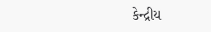કેન્દ્રીય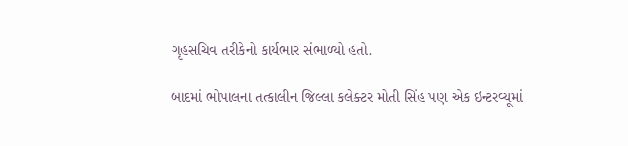ગૃહસચિવ તરીકેનો કાર્યભાર સંભાળ્યો હતો.

બાદમાં ભોપાલના તત્કાલીન જિલ્લા કલેક્ટર મોતી સિંહ પણ એક ઇન્ટરવ્યૂમાં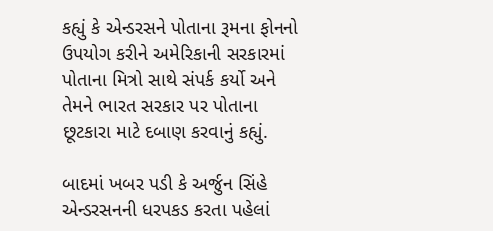કહ્યું કે એન્ડરસને પોતાના રૂમના ફોનનો ઉપયોગ કરીને અમેરિકાની સરકારમાં પોતાના મિત્રો સાથે સંપર્ક કર્યો અને તેમને ભારત સરકાર પર પોતાના છૂટકારા માટે દબાણ કરવાનું કહ્યું.

બાદમાં ખબર પડી કે અર્જુન સિંહે એન્ડરસનની ધરપકડ કરતા પહેલાં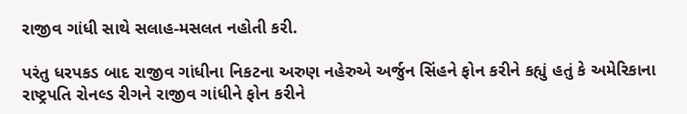રાજીવ ગાંધી સાથે સલાહ-મસલત નહોતી કરી.

પરંતુ ધરપકડ બાદ રાજીવ ગાંધીના નિકટના અરુણ નહેરુએ અર્જુન સિંહને ફોન કરીને કહ્યું હતું કે અમેરિકાના રાષ્ટ્રપતિ રોનલ્ડ રીગને રાજીવ ગાંધીને ફોન કરીને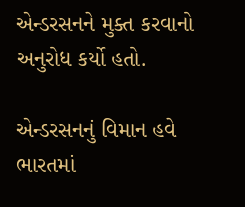એન્ડરસનને મુક્ત કરવાનો અનુરોધ કર્યો હતો.

એન્ડરસનનું વિમાન હવે ભારતમાં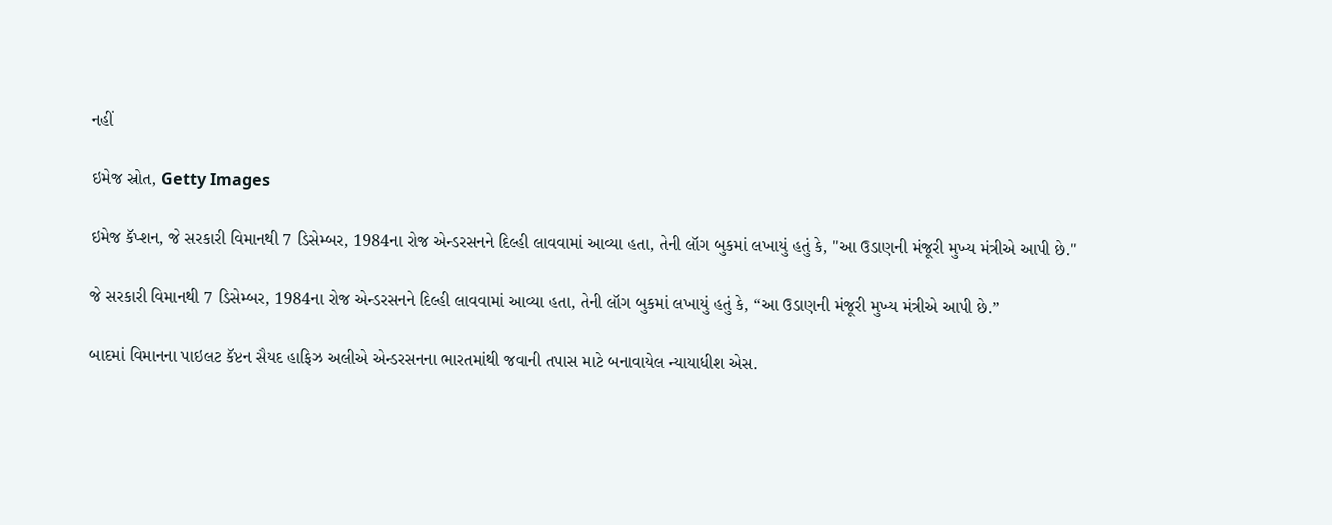નહીં

ઇમેજ સ્રોત, Getty Images

ઇમેજ કૅપ્શન, જે સરકારી વિમાનથી 7 ડિસેમ્બર, 1984ના રોજ એન્ડરસનને દિલ્હી લાવવામાં આવ્યા હતા, તેની લૉગ બુકમાં લખાયું હતું કે, "આ ઉડાણની મંજૂરી મુખ્ય મંત્રીએ આપી છે."

જે સરકારી વિમાનથી 7 ડિસેમ્બર, 1984ના રોજ એન્ડરસનને દિલ્હી લાવવામાં આવ્યા હતા, તેની લૉગ બુકમાં લખાયું હતું કે, “આ ઉડાણની મંજૂરી મુખ્ય મંત્રીએ આપી છે.”

બાદમાં વિમાનના પાઇલટ કૅપ્ટન સૈયદ હાફિઝ અલીએ એન્ડરસનના ભારતમાંથી જવાની તપાસ માટે બનાવાયેલ ન્યાયાધીશ એસ.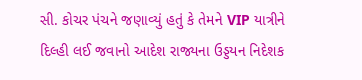સી. કોચર પંચને જણાવ્યું હતું કે તેમને VIP યાત્રીને દિલ્હી લઈ જવાનો આદેશ રાજ્યના ઉડ્ડયન નિદેશક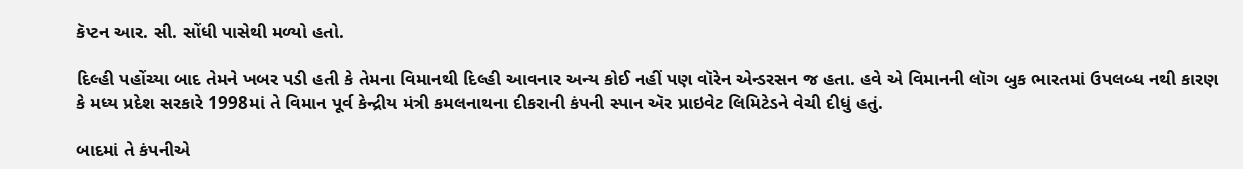કૅપ્ટન આર. સી. સોંધી પાસેથી મળ્યો હતો.

દિલ્હી પહોંચ્યા બાદ તેમને ખબર પડી હતી કે તેમના વિમાનથી દિલ્હી આવનાર અન્ય કોઈ નહીં પણ વૉરેન એન્ડરસન જ હતા. હવે એ વિમાનની લૉગ બુક ભારતમાં ઉપલબ્ધ નથી કારણ કે મધ્ય પ્રદેશ સરકારે 1998માં તે વિમાન પૂર્વ કેન્દ્રીય મંત્રી કમલનાથના દીકરાની કંપની સ્પાન ઍર પ્રાઇવેટ લિમિટેડને વેચી દીધું હતું.

બાદમાં તે કંપનીએ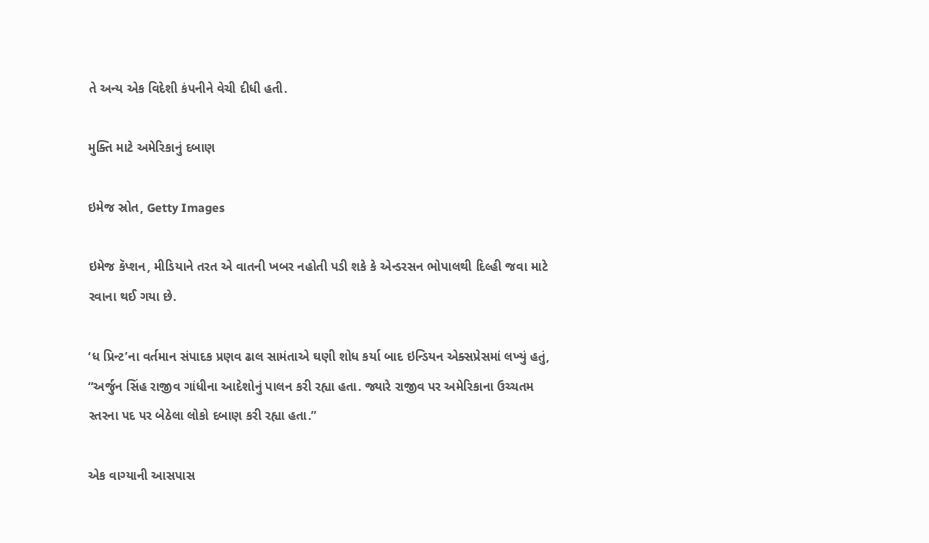તે અન્ય એક વિદેશી કંપનીને વેચી દીધી હતી.

મુક્તિ માટે અમેરિકાનું દબાણ

ઇમેજ સ્રોત, Getty Images

ઇમેજ કૅપ્શન, મીડિયાને તરત એ વાતની ખબર નહોતી પડી શકે કે એન્ડરસન ભોપાલથી દિલ્હી જવા માટે રવાના થઈ ગયા છે.

‘ધ પ્રિન્ટ’ના વર્તમાન સંપાદક પ્રણવ ઢાલ સામંતાએ ઘણી શોધ કર્યા બાદ ઇન્ડિયન એક્સપ્રેસમાં લખ્યું હતું, “અર્જુન સિંહ રાજીવ ગાંધીના આદેશોનું પાલન કરી રહ્યા હતા. જ્યારે રાજીવ પર અમેરિકાના ઉચ્ચતમ સ્તરના પદ પર બેઠેલા લોકો દબાણ કરી રહ્યા હતા.”

એક વાગ્યાની આસપાસ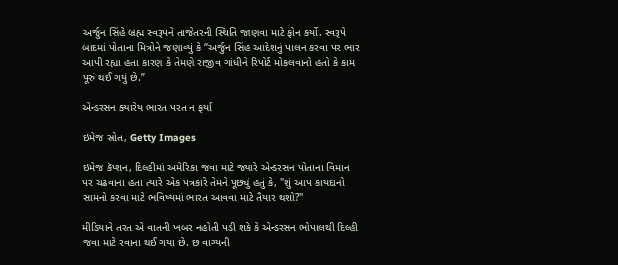અર્જુન સિંહે બ્રહ્મ સ્વરૂપને તાજેતરની સ્થિતિ જાણવા માટે ફોન કર્યો. સ્વરૂપે બાદમાં પોતાના મિત્રોને જણાવ્યું કે “અર્જુન સિંહ આદેશનું પાલન કરવા પર ભાર આપી રહ્યા હતા કારણ કે તેમણે રાજીવ ગાંધીને રિપોર્ટ મોકલવાનો હતો કે કામ પૂરું થઈ ગયું છે.”

એન્ડરસન ક્યારેય ભારત પરત ન ફર્યા

ઇમેજ સ્રોત, Getty Images

ઇમેજ કૅપ્શન, દિલ્હીમાં અમેરિકા જવા માટે જ્યારે એન્ડરસન પોતાના વિમાન પર ચઢવાના હતા ત્યારે એક પત્રકારે તેમને પૂછ્યું હતું કે, "શું આપ કાયદાનો સામનો કરવા માટે ભવિષ્યમાં ભારત આવવા માટે તૈયાર થશો?"

મીડિયાને તરત એ વાતની ખબર નહોતી પડી શકે કે એન્ડરસન ભોપાલથી દિલ્હી જવા માટે રવાના થઈ ગયા છે. છ વાગ્યની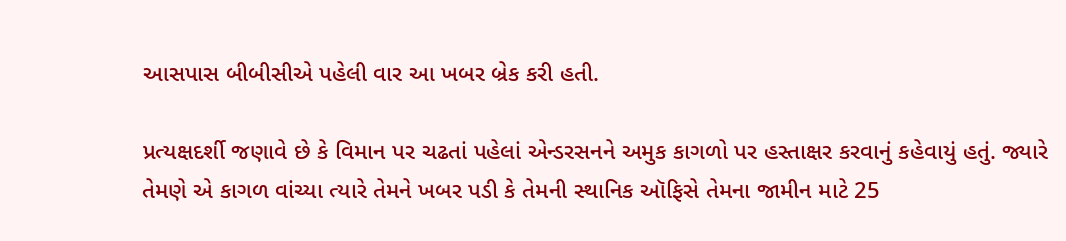આસપાસ બીબીસીએ પહેલી વાર આ ખબર બ્રેક કરી હતી.

પ્રત્યક્ષદર્શી જણાવે છે કે વિમાન પર ચઢતાં પહેલાં એન્ડરસનને અમુક કાગળો પર હસ્તાક્ષર કરવાનું કહેવાયું હતું. જ્યારે તેમણે એ કાગળ વાંચ્યા ત્યારે તેમને ખબર પડી કે તેમની સ્થાનિક ઑફિસે તેમના જામીન માટે 25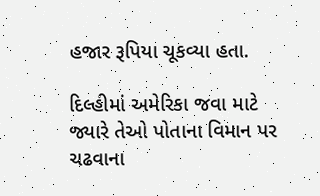હજાર રૂપિયા ચૂકવ્યા હતા.

દિલ્હીમાં અમેરિકા જવા માટે જ્યારે તેઓ પોતાના વિમાન પર ચઢવાના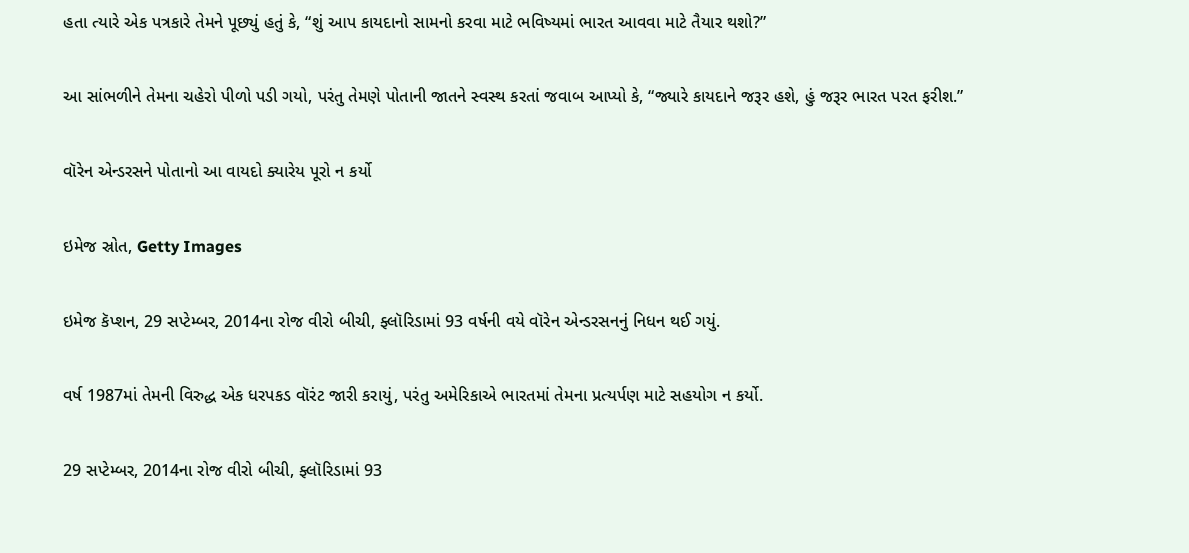હતા ત્યારે એક પત્રકારે તેમને પૂછ્યું હતું કે, “શું આપ કાયદાનો સામનો કરવા માટે ભવિષ્યમાં ભારત આવવા માટે તૈયાર થશો?”

આ સાંભળીને તેમના ચહેરો પીળો પડી ગયો, પરંતુ તેમણે પોતાની જાતને સ્વસ્થ કરતાં જવાબ આપ્યો કે, “જ્યારે કાયદાને જરૂર હશે, હું જરૂર ભારત પરત ફરીશ.”

વૉરેન એન્ડરસને પોતાનો આ વાયદો ક્યારેય પૂરો ન કર્યો

ઇમેજ સ્રોત, Getty Images

ઇમેજ કૅપ્શન, 29 સપ્ટેમ્બર, 2014ના રોજ વીરો બીચી, ફ્લૉરિડામાં 93 વર્ષની વયે વૉરેન એન્ડરસનનું નિધન થઈ ગયું.

વર્ષ 1987માં તેમની વિરુદ્ધ એક ધરપકડ વૉરંટ જારી કરાયું, પરંતુ અમેરિકાએ ભારતમાં તેમના પ્રત્યર્પણ માટે સહયોગ ન કર્યો.

29 સપ્ટેમ્બર, 2014ના રોજ વીરો બીચી, ફ્લૉરિડામાં 93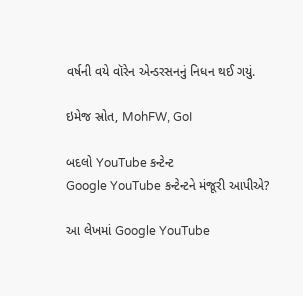વર્ષની વયે વૉરેન એન્ડરસનનું નિધન થઈ ગયું.

ઇમેજ સ્રોત, MohFW, GoI

બદલો YouTube કન્ટેન્ટ
Google YouTube કન્ટેન્ટને મંજૂરી આપીએ?

આ લેખમાં Google YouTube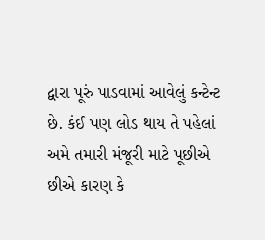દ્વારા પૂરું પાડવામાં આવેલું કન્ટેન્ટ છે. કંઈ પણ લોડ થાય તે પહેલાં અમે તમારી મંજૂરી માટે પૂછીએ છીએ કારણ કે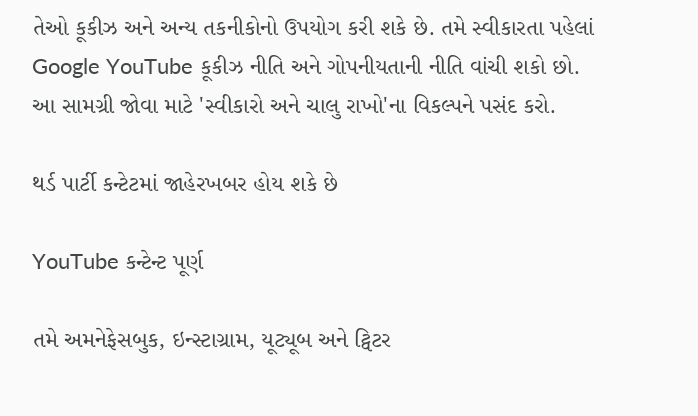તેઓ કૂકીઝ અને અન્ય તકનીકોનો ઉપયોગ કરી શકે છે. તમે સ્વીકારતા પહેલાં Google YouTube કૂકીઝ નીતિ અને ગોપનીયતાની નીતિ વાંચી શકો છો. આ સામગ્રી જોવા માટે 'સ્વીકારો અને ચાલુ રાખો'ના વિકલ્પને પસંદ કરો.

થર્ડ પાર્ટી કન્ટેટમાં જાહેરખબર હોય શકે છે

YouTube કન્ટેન્ટ પૂર્ણ

તમે અમનેફેસબુક, ઇન્સ્ટાગ્રામ, યૂટ્યૂબ અને ટ્વિટર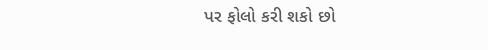પર ફોલો કરી શકો છો